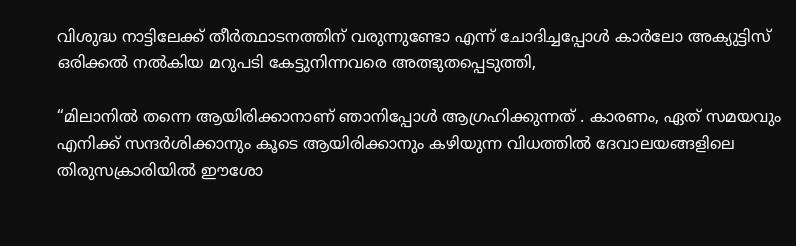വിശുദ്ധ നാട്ടിലേക്ക് തീർത്ഥാടനത്തിന് വരുന്നുണ്ടോ എന്ന് ചോദിച്ചപ്പോൾ കാർലോ അക്യുട്ടിസ് ഒരിക്കൽ നൽകിയ മറുപടി കേട്ടുനിന്നവരെ അത്ഭുതപ്പെടുത്തി,

“മിലാനിൽ തന്നെ ആയിരിക്കാനാണ് ഞാനിപ്പോൾ ആഗ്രഹിക്കുന്നത് . കാരണം, ഏത് സമയവും എനിക്ക് സന്ദർശിക്കാനും കൂടെ ആയിരിക്കാനും കഴിയുന്ന വിധത്തിൽ ദേവാലയങ്ങളിലെ തിരുസക്രാരിയിൽ ഈശോ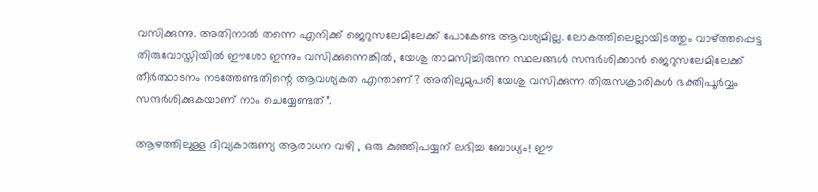വസിക്കുന്നു. അതിനാൽ തന്നെ എനിക്ക് ജെറുസലേമിലേക്ക് പോകേണ്ട ആവശ്യമില്ല. ലോകത്തിലെല്ലായിടത്തും വാഴ്ത്തപ്പെട്ട തിരുവോസ്തിയിൽ ഈശോ ഇന്നും വസിക്കുന്നെങ്കിൽ, യേശു താമസിച്ചിരുന്ന സ്ഥലങ്ങൾ സന്ദർശിക്കാൻ ജെറുസലേമിലേക്ക് തീർത്ഥാടനം നടത്തേണ്ടതിന്റെ ആവശ്യകത എന്താണ്? അതിലുമുപരി യേശു വസിക്കുന്ന തിരുസക്രാരികൾ ഭക്തിപൂർവ്വം സന്ദർശിക്കുകയാണ് നാം ചെയ്യേണ്ടത്”.

ആഴത്തിലുള്ള ദിവ്യകാരുണ്യ ആരാധന വഴി , ഒരു കുഞ്ഞിപയ്യന് ലഭിച്ച ബോധ്യം! ഈ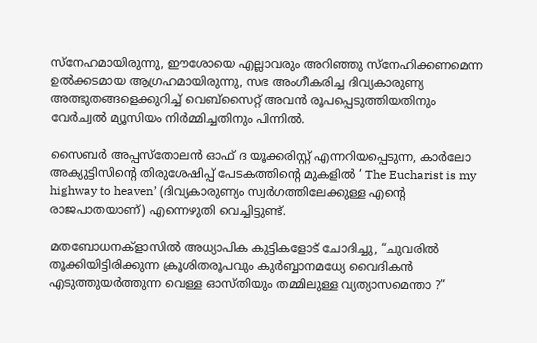സ്നേഹമായിരുന്നു, ഈശോയെ എല്ലാവരും അറിഞ്ഞു സ്നേഹിക്കണമെന്ന ഉൽക്കടമായ ആഗ്രഹമായിരുന്നു, സഭ അംഗീകരിച്ച ദിവ്യകാരുണ്യ അത്ഭുതങ്ങളെക്കുറിച്ച് വെബ്സൈറ്റ് അവൻ രൂപപ്പെടുത്തിയതിനും വേർച്വൽ മ്യൂസിയം നിർമ്മിച്ചതിനും പിന്നിൽ.

സൈബർ അപ്പസ്തോലൻ ഓഫ് ദ യൂക്കരിസ്റ്റ് എന്നറിയപ്പെടുന്ന, കാർലോ അക്യുട്ടിസിന്റെ തിരുശേഷിപ്പ് പേടകത്തിന്റെ മുകളിൽ ‘ The Eucharist is my highway to heaven’ (ദിവ്യകാരുണ്യം സ്വർഗത്തിലേക്കുള്ള എന്റെ രാജപാതയാണ്) എന്നെഴുതി വെച്ചിട്ടുണ്ട്.

മതബോധനക്‌ളാസിൽ അധ്യാപിക കുട്ടികളോട് ചോദിച്ചു, “ചുവരിൽ തൂക്കിയിട്ടിരിക്കുന്ന ക്രൂശിതരൂപവും കുർബ്ബാനമധ്യേ വൈദികൻ എടുത്തുയർത്തുന്ന വെള്ള ഓസ്തിയും തമ്മിലുള്ള വ്യത്യാസമെന്താ ?”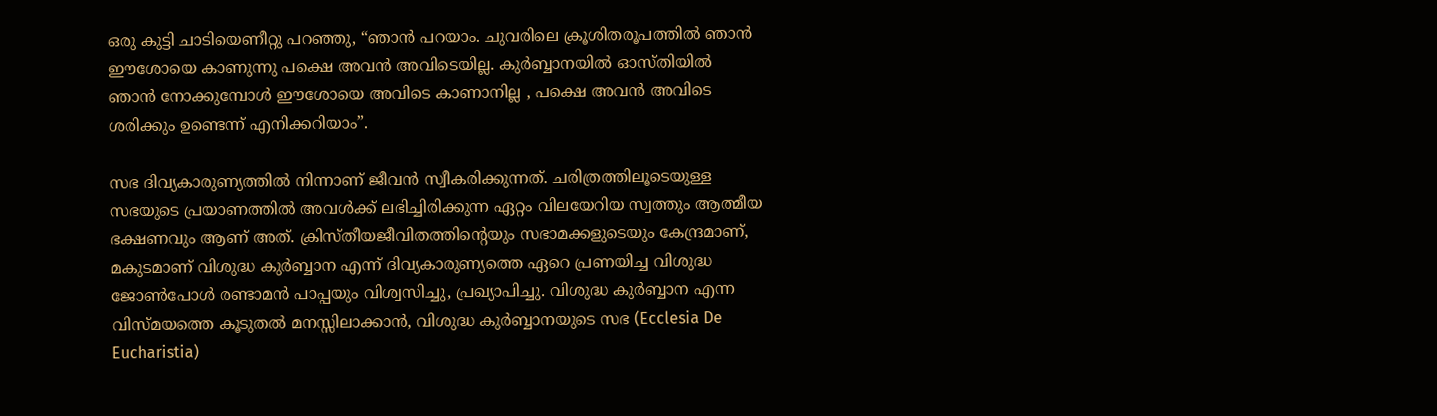ഒരു കുട്ടി ചാടിയെണീറ്റു പറഞ്ഞു, “ഞാൻ പറയാം. ചുവരിലെ ക്രൂശിതരൂപത്തിൽ ഞാൻ ഈശോയെ കാണുന്നു പക്ഷെ അവൻ അവിടെയില്ല. കുർബ്ബാനയിൽ ഓസ്തിയിൽ ഞാൻ നോക്കുമ്പോൾ ഈശോയെ അവിടെ കാണാനില്ല , പക്ഷെ അവൻ അവിടെ ശരിക്കും ഉണ്ടെന്ന് എനിക്കറിയാം”.

സഭ ദിവ്യകാരുണ്യത്തിൽ നിന്നാണ് ജീവൻ സ്വീകരിക്കുന്നത്. ചരിത്രത്തിലൂടെയുള്ള സഭയുടെ പ്രയാണത്തിൽ അവൾക്ക് ലഭിച്ചിരിക്കുന്ന ഏറ്റം വിലയേറിയ സ്വത്തും ആത്മീയ ഭക്ഷണവും ആണ് അത്. ക്രിസ്തീയജീവിതത്തിന്റെയും സഭാമക്കളുടെയും കേന്ദ്രമാണ്, മകുടമാണ് വിശുദ്ധ കുർബ്ബാന എന്ന് ദിവ്യകാരുണ്യത്തെ ഏറെ പ്രണയിച്ച വിശുദ്ധ ജോൺപോൾ രണ്ടാമൻ പാപ്പയും വിശ്വസിച്ചു, പ്രഖ്യാപിച്ചു. വിശുദ്ധ കുർബ്ബാന എന്ന വിസ്മയത്തെ കൂടുതൽ മനസ്സിലാക്കാൻ, വിശുദ്ധ കുർബ്ബാനയുടെ സഭ (Ecclesia De Eucharistia)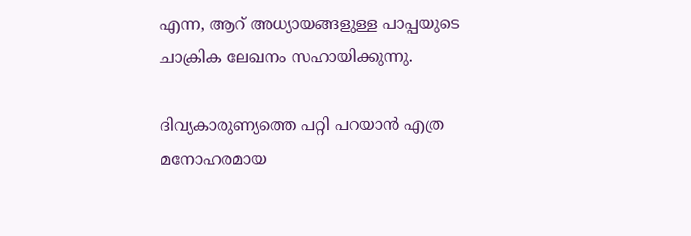എന്ന, ആറ് അധ്യായങ്ങളുള്ള പാപ്പയുടെ ചാക്രിക ലേഖനം സഹായിക്കുന്നു.

ദിവ്യകാരുണ്യത്തെ പറ്റി പറയാൻ എത്ര മനോഹരമായ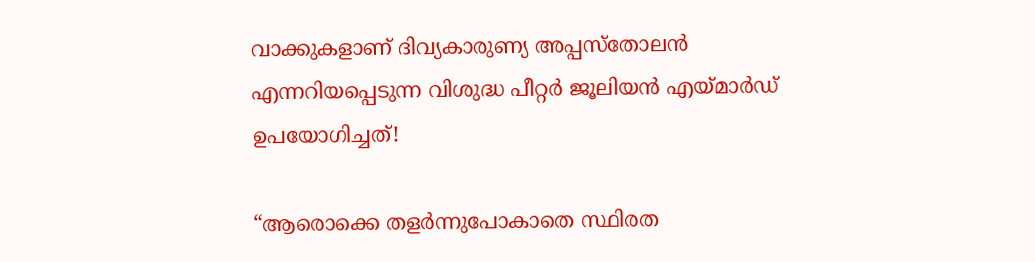വാക്കുകളാണ് ദിവ്യകാരുണ്യ അപ്പസ്തോലൻ എന്നറിയപ്പെടുന്ന വിശുദ്ധ പീറ്റർ ജൂലിയൻ എയ്മാർഡ് ഉപയോഗിച്ചത്!

“ആരൊക്കെ തളർന്നുപോകാതെ സ്ഥിരത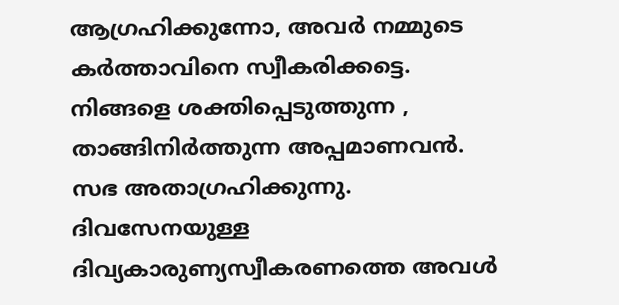ആഗ്രഹിക്കുന്നോ, അവർ നമ്മുടെ കർത്താവിനെ സ്വീകരിക്കട്ടെ. നിങ്ങളെ ശക്തിപ്പെടുത്തുന്ന , താങ്ങിനിർത്തുന്ന അപ്പമാണവൻ. സഭ അതാഗ്രഹിക്കുന്നു. ദിവസേനയുള്ള ദിവ്യകാരുണ്യസ്വീകരണത്തെ അവൾ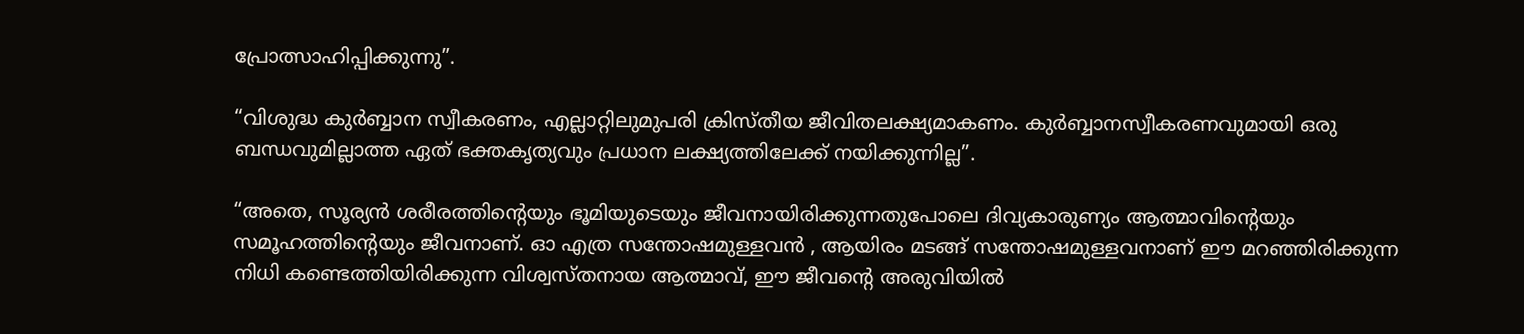പ്രോത്സാഹിപ്പിക്കുന്നു”.

“വിശുദ്ധ കുർബ്ബാന സ്വീകരണം, എല്ലാറ്റിലുമുപരി ക്രിസ്തീയ ജീവിതലക്ഷ്യമാകണം. കുർബ്ബാനസ്വീകരണവുമായി ഒരു ബന്ധവുമില്ലാത്ത ഏത് ഭക്തകൃത്യവും പ്രധാന ലക്ഷ്യത്തിലേക്ക് നയിക്കുന്നില്ല”.

“അതെ, സൂര്യൻ ശരീരത്തിന്റെയും ഭൂമിയുടെയും ജീവനായിരിക്കുന്നതുപോലെ ദിവ്യകാരുണ്യം ആത്മാവിന്റെയും സമൂഹത്തിന്റെയും ജീവനാണ്. ഓ എത്ര സന്തോഷമുള്ളവൻ , ആയിരം മടങ്ങ് സന്തോഷമുള്ളവനാണ് ഈ മറഞ്ഞിരിക്കുന്ന നിധി കണ്ടെത്തിയിരിക്കുന്ന വിശ്വസ്തനായ ആത്മാവ്, ഈ ജീവന്റെ അരുവിയിൽ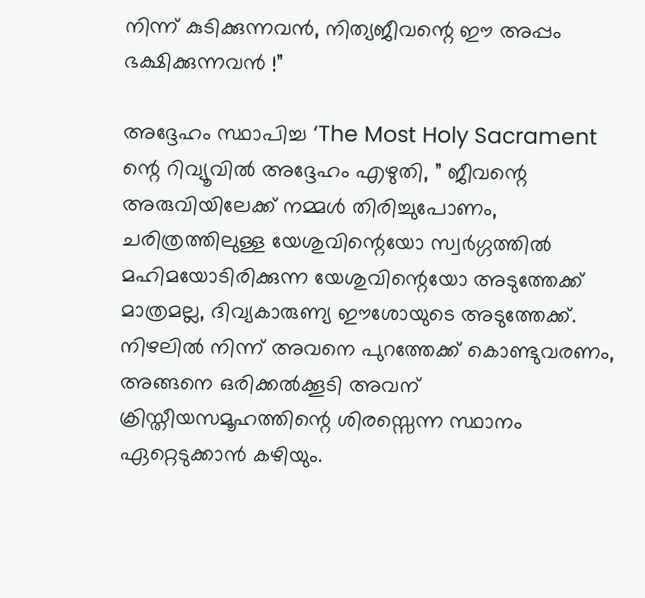നിന്ന് കുടിക്കുന്നവൻ, നിത്യജീവന്റെ ഈ അപ്പം ഭക്ഷിക്കുന്നവൻ !”

അദ്ദേഹം സ്ഥാപിച്ച ‘The Most Holy Sacrament ന്റെ റിവ്യൂവിൽ അദ്ദേഹം എഴുതി, ” ജീവന്റെ അരുവിയിലേക്ക് നമ്മൾ തിരിച്ചുപോണം, ചരിത്രത്തിലുള്ള യേശുവിന്റെയോ സ്വർഗ്ഗത്തിൽ മഹിമയോടിരിക്കുന്ന യേശുവിന്റെയോ അടുത്തേക്ക് മാത്രമല്ല, ദിവ്യകാരുണ്യ ഈശോയുടെ അടുത്തേക്ക്. നിഴലിൽ നിന്ന് അവനെ പുറത്തേക്ക് കൊണ്ടുവരണം, അങ്ങനെ ഒരിക്കൽക്കൂടി അവന് ക്രിസ്തീയസമൂഹത്തിന്റെ ശിരസ്സെന്ന സ്ഥാനം ഏറ്റെടുക്കാൻ കഴിയും.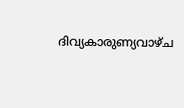ദിവ്യകാരുണ്യവാഴ്ച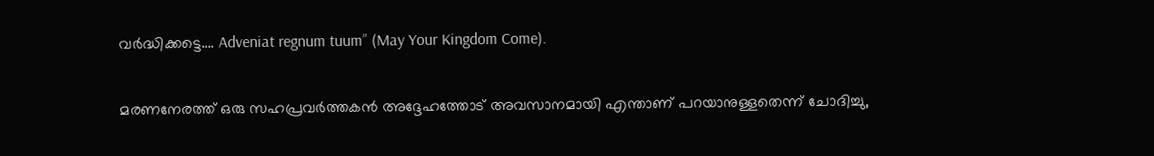വർദ്ധിക്കട്ടെ…. Adveniat regnum tuum” (May Your Kingdom Come).

മരണനേരത്ത് ഒരു സഹപ്രവർത്തകൻ അദ്ദേഹത്തോട് അവസാനമായി എന്താണ് പറയാനുള്ളതെന്ന് ചോദിച്ചു,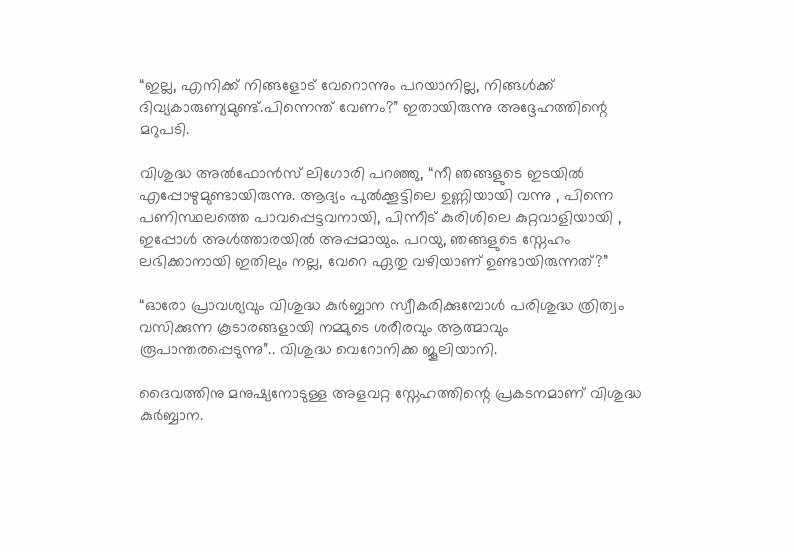“ഇല്ല, എനിക്ക് നിങ്ങളോട് വേറൊന്നും പറയാനില്ല, നിങ്ങൾക്ക് ദിവ്യകാരുണ്യമുണ്ട്.പിന്നെന്ത്‌ വേണം?” ഇതായിരുന്നു അദ്ദേഹത്തിന്റെ മറുപടി.

വിശുദ്ധ അൽഫോൻസ് ലിഗോരി പറഞ്ഞു, “നീ ഞങ്ങളുടെ ഇടയിൽ എപ്പോഴുമുണ്ടായിരുന്നു. ആദ്യം പുൽക്കൂട്ടിലെ ഉണ്ണിയായി വന്നു , പിന്നെ പണിസ്ഥലത്തെ പാവപ്പെട്ടവനായി, പിന്നീട് കുരിശിലെ കുറ്റവാളിയായി , ഇപ്പോൾ അൾത്താരയിൽ അപ്പമായും. പറയു, ഞങ്ങളുടെ സ്നേഹം ലഭിക്കാനായി ഇതിലും നല്ല, വേറെ ഏതു വഴിയാണ് ഉണ്ടായിരുന്നത്?”

“ഓരോ പ്രാവശ്യവും വിശുദ്ധ കുർബ്ബാന സ്വീകരിക്കുമ്പോൾ പരിശുദ്ധ ത്രിത്വം വസിക്കുന്ന കൂടാരങ്ങളായി നമ്മുടെ ശരീരവും ആത്മാവും രൂപാന്തരപ്പെടുന്നു”.. വിശുദ്ധ വെറോനിക്ക ജൂലിയാനി.

ദൈവത്തിനു മനുഷ്യനോടുള്ള അളവറ്റ സ്നേഹത്തിന്റെ പ്രകടനമാണ് വിശുദ്ധ കുർബ്ബാന.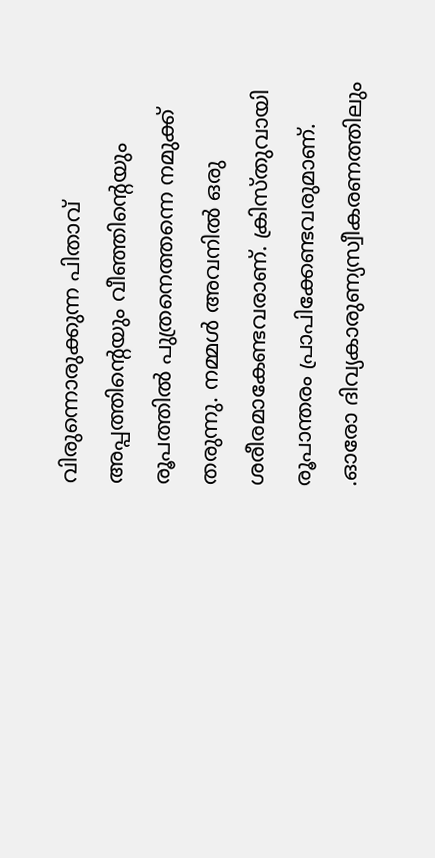വിരുന്നൊരുക്കുന്ന പിതാവ് അപ്പത്തിന്റെയും വീഞ്ഞിന്റെയും രൂപത്തിൽ പുത്രനെത്തന്നെ നമുക്ക് തരുന്നു. നമ്മൾ അവനിൽ ഒരു ശരീരമാകേണ്ടവരാണ്. ക്രിസ്തുവായി രൂപാന്തരം പ്രാപിക്കേണ്ടവരുമാണ്. .ഓരോ ദിവ്യകാരുണ്യസ്വീകരണത്തിലും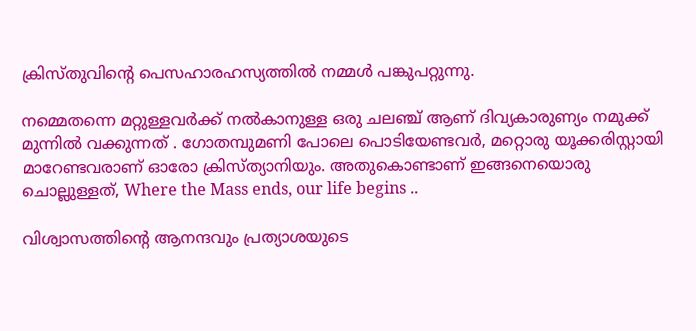ക്രിസ്തുവിന്റെ പെസഹാരഹസ്യത്തിൽ നമ്മൾ പങ്കുപറ്റുന്നു.

നമ്മെതന്നെ മറ്റുള്ളവർക്ക് നൽകാനുള്ള ഒരു ചലഞ്ച് ആണ് ദിവ്യകാരുണ്യം നമുക്ക് മുന്നിൽ വക്കുന്നത് . ഗോതമ്പുമണി പോലെ പൊടിയേണ്ടവർ, മറ്റൊരു യൂക്കരിസ്റ്റായി മാറേണ്ടവരാണ് ഓരോ ക്രിസ്ത്യാനിയും. അതുകൊണ്ടാണ് ഇങ്ങനെയൊരു ചൊല്ലുള്ളത്‌, Where the Mass ends, our life begins ..

വിശ്വാസത്തിന്റെ ആനന്ദവും പ്രത്യാശയുടെ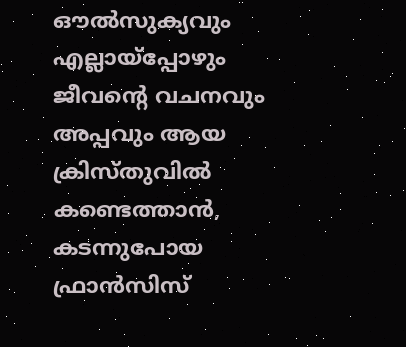ഔൽസുക്യവും എല്ലായ്‌പ്പോഴും ജീവന്റെ വചനവും അപ്പവും ആയ ക്രിസ്തുവിൽ കണ്ടെത്താൻ, കടന്നുപോയ ഫ്രാൻസിസ്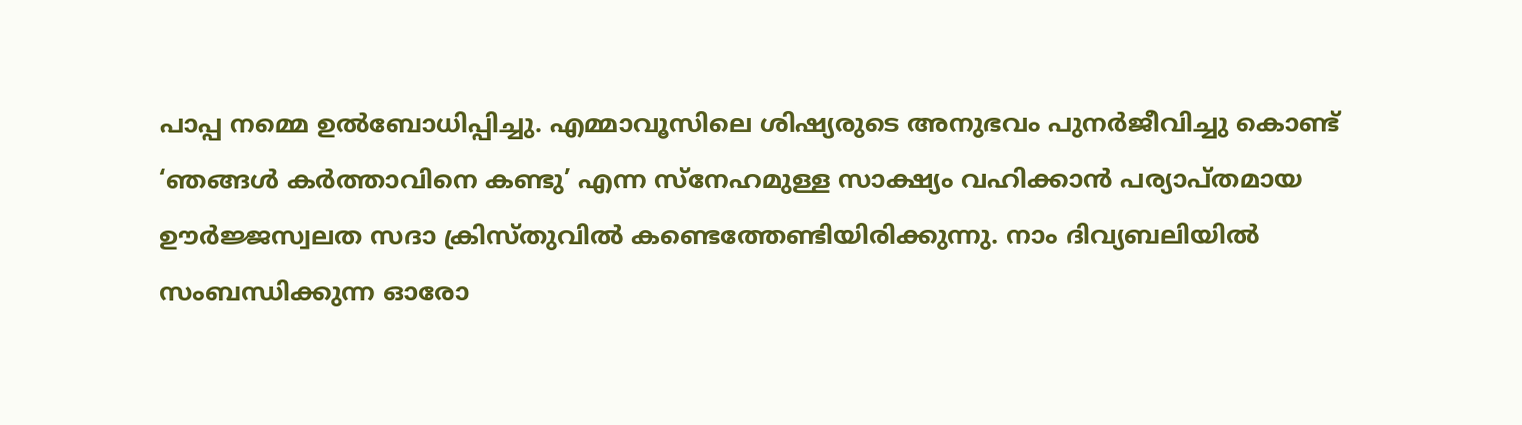പാപ്പ നമ്മെ ഉൽബോധിപ്പിച്ചു. എമ്മാവൂസിലെ ശിഷ്യരുടെ അനുഭവം പുനർജീവിച്ചു കൊണ്ട് ‘ഞങ്ങൾ കർത്താവിനെ കണ്ടു’ എന്ന സ്നേഹമുള്ള സാക്ഷ്യം വഹിക്കാൻ പര്യാപ്തമായ ഊർജ്ജസ്വലത സദാ ക്രിസ്തുവിൽ കണ്ടെത്തേണ്ടിയിരിക്കുന്നു. നാം ദിവ്യബലിയിൽ സംബന്ധിക്കുന്ന ഓരോ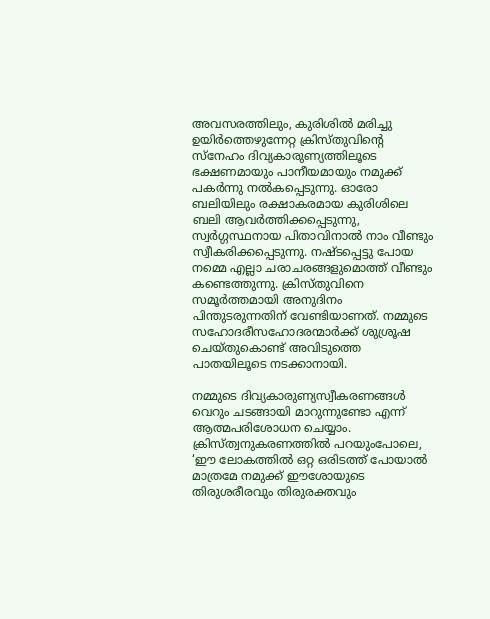അവസരത്തിലും, കുരിശിൽ മരിച്ചു ഉയിർത്തെഴുന്നേറ്റ ക്രിസ്തുവിന്റെ സ്നേഹം ദിവ്യകാരുണ്യത്തിലൂടെ ഭക്ഷണമായും പാനീയമായും നമുക്ക് പകർന്നു നൽകപ്പെടുന്നു. ഓരോ ബലിയിലും രക്ഷാകരമായ കുരിശിലെ ബലി ആവർത്തിക്കപ്പെടുന്നു, സ്വർഗ്ഗസ്ഥനായ പിതാവിനാൽ നാം വീണ്ടും സ്വീകരിക്കപ്പെടുന്നു. നഷ്ടപ്പെട്ടു പോയ നമ്മെ എല്ലാ ചരാചരങ്ങളുമൊത്ത് വീണ്ടും കണ്ടെത്തുന്നു. ക്രിസ്തുവിനെ സമൂർത്തമായി അനുദിനം പിന്തുടരുന്നതിന് വേണ്ടിയാണത്. നമ്മുടെ സഹോദരീസഹോദരന്മാർക്ക് ശുശ്രൂഷ ചെയ്തുകൊണ്ട് അവിടുത്തെ പാതയിലൂടെ നടക്കാനായി.

നമ്മുടെ ദിവ്യകാരുണ്യസ്വീകരണങ്ങൾ വെറും ചടങ്ങായി മാറുന്നുണ്ടോ എന്ന് ആത്മപരിശോധന ചെയ്യാം. ക്രിസ്ത്വനുകരണത്തിൽ പറയുംപോലെ, ‘ഈ ലോകത്തിൽ ഒറ്റ ഒരിടത്ത് പോയാൽ മാത്രമേ നമുക്ക് ഈശോയുടെ തിരുശരീരവും തിരുരക്തവും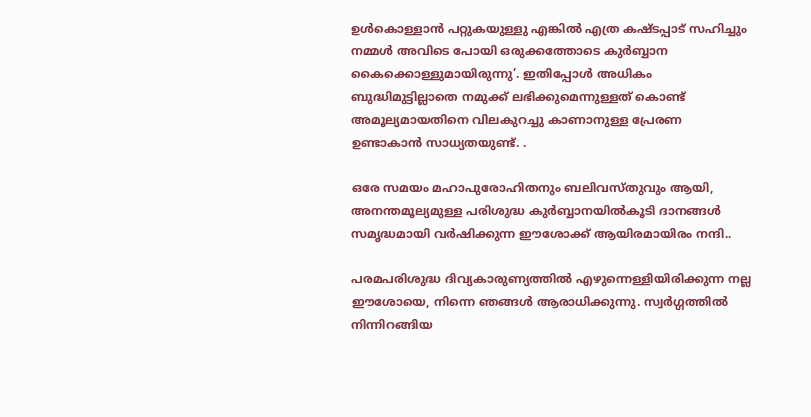ഉൾകൊള്ളാൻ പറ്റുകയുള്ളു എങ്കിൽ എത്ര കഷ്ടപ്പാട് സഹിച്ചും നമ്മൾ അവിടെ പോയി ഒരുക്കത്തോടെ കുർബ്ബാന കൈക്കൊള്ളുമായിരുന്നു’. ഇതിപ്പോൾ അധികം ബുദ്ധിമുട്ടില്ലാതെ നമുക്ക് ലഭിക്കുമെന്നുള്ളത് കൊണ്ട് അമൂല്യമായതിനെ വിലകുറച്ചു കാണാനുള്ള പ്രേരണ ഉണ്ടാകാൻ സാധ്യതയുണ്ട്. .

ഒരേ സമയം മഹാപുരോഹിതനും ബലിവസ്തുവും ആയി, അനന്തമൂല്യമുള്ള പരിശുദ്ധ കുർബ്ബാനയിൽകൂടി ദാനങ്ങൾ സമൃദ്ധമായി വർഷിക്കുന്ന ഈശോക്ക് ആയിരമായിരം നന്ദി..

പരമപരിശുദ്ധ ദിവ്യകാരുണ്യത്തിൽ എഴുന്നെള്ളിയിരിക്കുന്ന നല്ല ഈശോയെ, നിന്നെ ഞങ്ങൾ ആരാധിക്കുന്നു. സ്വർഗ്ഗത്തിൽ നിന്നിറങ്ങിയ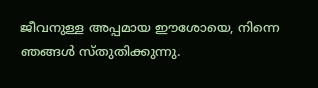ജീവനുള്ള അപ്പമായ ഈശോയെ, നിന്നെ ഞങ്ങൾ സ്തുതിക്കുന്നു.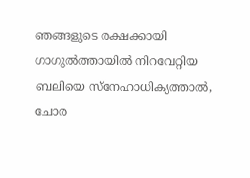ഞങ്ങളുടെ രക്ഷക്കായി ഗാഗുൽത്തായിൽ നിറവേറ്റിയ ബലിയെ സ്നേഹാധിക്യത്താൽ, ചോര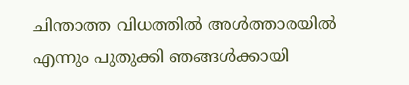ചിന്താത്ത വിധത്തിൽ അൾത്താരയിൽ എന്നും പുതുക്കി ഞങ്ങൾക്കായി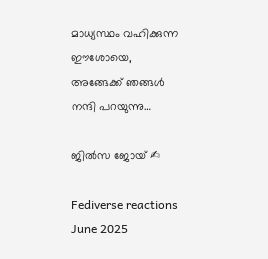മാധ്യസ്ഥം വഹിക്കുന്ന ഈശോയെ, അങ്ങേക്ക് ഞങ്ങൾ നന്ദി പറയുന്നു…

ജിൽസ ജോയ് ✍

Fediverse reactions
June 2025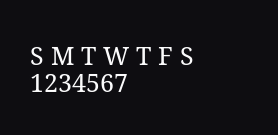S M T W T F S
1234567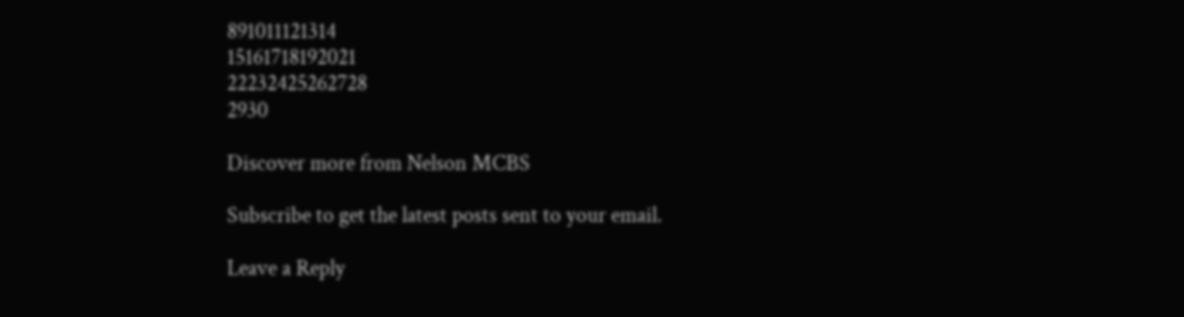891011121314
15161718192021
22232425262728
2930

Discover more from Nelson MCBS

Subscribe to get the latest posts sent to your email.

Leave a Reply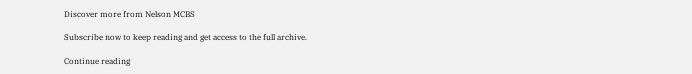Discover more from Nelson MCBS

Subscribe now to keep reading and get access to the full archive.

Continue reading